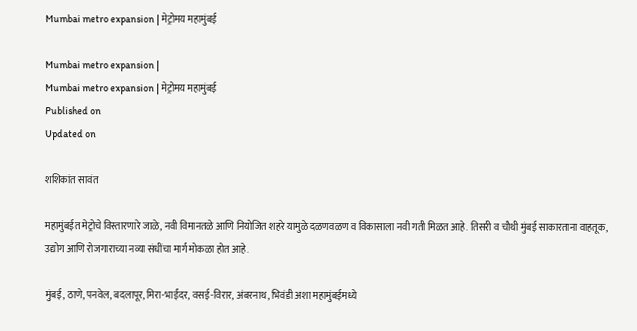Mumbai metro expansion | मेट्रोमय महामुंबई

Mumbai metro expansion |
Mumbai metro expansion | मेट्रोमय महामुंबई
Published on
Updated on

शशिकांत सावंत

महामुंबईत मेट्रोचे विस्तारणारे जाळे, नवी विमानतळे आणि नियोजित शहरे यामुळे दळणवळण व विकासाला नवी गती मिळत आहे. तिसरी व चौथी मुंबई साकारताना वाहतूक, उद्योग आणि रोजगाराच्या नव्या संधींचा मार्ग मोकळा होत आहे.

मुंबई, ठाणे, पनवेल, बदलापूर, मिरा-भाईंदर, वसई-विरार, अंबरनाथ, भिवंडी अशा महामुंबईमध्ये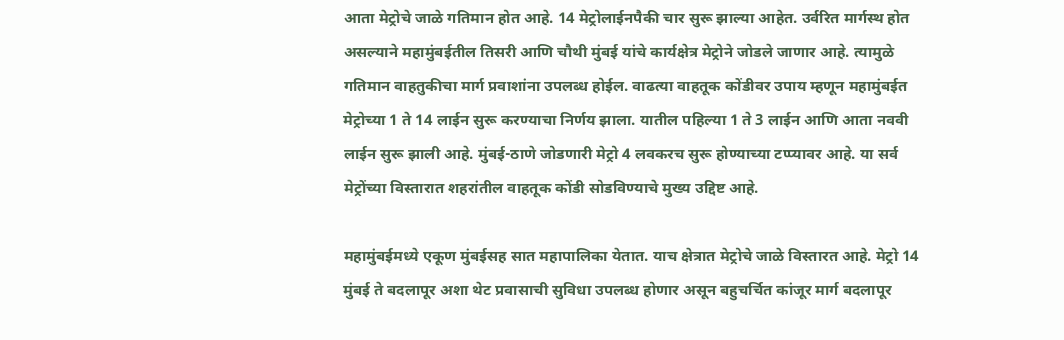आता मेट्रोचे जाळे गतिमान होत आहे. 14 मेट्रोलाईनपैकी चार सुरू झाल्या आहेत. उर्वरित मार्गस्थ होत असल्याने महामुंबईतील तिसरी आणि चौथी मुंबई यांचे कार्यक्षेत्र मेट्रोने जोडले जाणार आहे. त्यामुळे गतिमान वाहतुकीचा मार्ग प्रवाशांना उपलब्ध होईल. वाढत्या वाहतूक कोंडीवर उपाय म्हणून महामुंबईत मेट्रोच्या 1 ते 14 लाईन सुरू करण्याचा निर्णय झाला. यातील पहिल्या 1 ते 3 लाईन आणि आता नववी लाईन सुरू झाली आहे. मुंबई-ठाणे जोडणारी मेट्रो 4 लवकरच सुरू होण्याच्या टप्प्यावर आहे. या सर्व मेट्रोंच्या विस्तारात शहरांतील वाहतूक कोंडी सोडविण्याचे मुख्य उद्दिष्ट आहे.

महामुंबईमध्ये एकूण मुंबईसह सात महापालिका येतात. याच क्षेत्रात मेट्रोचे जाळे विस्तारत आहे. मेट्रो 14 मुंबई ते बदलापूर अशा थेट प्रवासाची सुविधा उपलब्ध होणार असून बहुचर्चित कांजूर मार्ग बदलापूर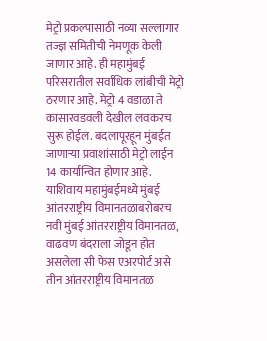मेट्रो प्रकल्पासाठी नव्या सल्लागार तज्ज्ञ समितीची नेमणूक केली जाणार आहे. ही महामुंबई परिसरातील सर्वाधिक लांबीची मेट्रो ठरणार आहे. मेट्रो 4 वडाळा ते कासारवडवली देखील लवकरच सुरू होईल. बदलापूरहून मुंबईत जाणार्‍या प्रवाशांसाठी मेट्रो लाईन 14 कार्यान्वित होणार आहे. याशिवाय महामुंबईमध्ये मुंबई आंतरराष्ट्रीय विमानतळाबरोबरच नवी मुंबई आंतरराष्ट्रीय विमानतळ, वाढवण बंदराला जोडून होत असलेला सी फेस एअरपोर्ट असे तीन आंतरराष्ट्रीय विमानतळ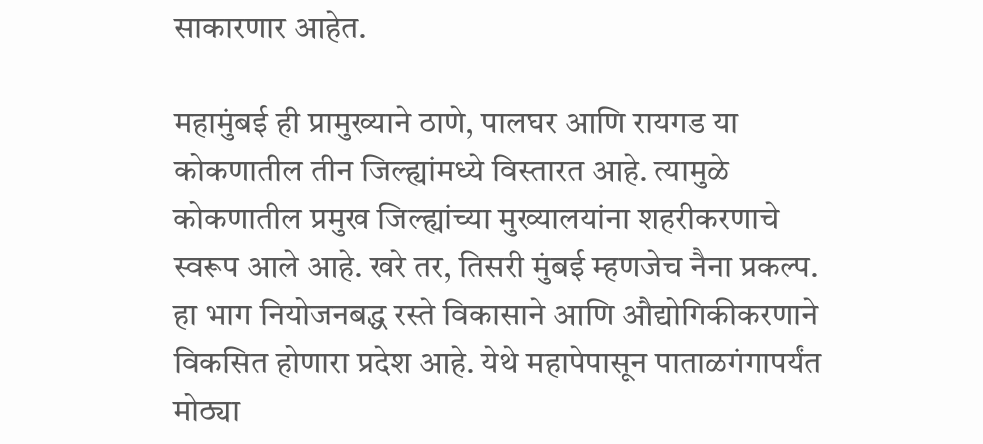साकारणार आहेत.

महामुंबई ही प्रामुख्याने ठाणे, पालघर आणि रायगड या कोकणातील तीन जिल्ह्यांमध्ये विस्तारत आहे. त्यामुळे कोकणातील प्रमुख जिल्ह्यांच्या मुख्यालयांना शहरीकरणाचे स्वरूप आले आहे. खरे तर, तिसरी मुंबई म्हणजेच नैना प्रकल्प. हा भाग नियोजनबद्ध रस्ते विकासाने आणि औद्योगिकीकरणाने विकसित होणारा प्रदेश आहे. येथे महापेपासून पाताळगंगापर्यंत मोठ्या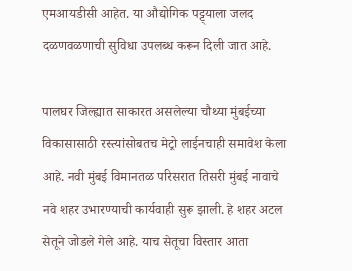एमआयडीसी आहेत. या औद्योगिक पट्ट्याला जलद दळणवळणाची सुविधा उपलब्ध करून दिली जात आहे.

पालघर जिल्ह्यात साकारत असलेल्या चौथ्या मुंबईच्या विकासासाठी रस्त्यांसोबतच मेट्रो लाईनचाही समावेश केला आहे. नवी मुंबई विमानतळ परिसरात तिसरी मुंबई नावाचे नवे शहर उभारण्याची कार्यवाही सुरू झाली. हे शहर अटल सेतूने जोडले गेले आहे. याच सेतूचा विस्तार आता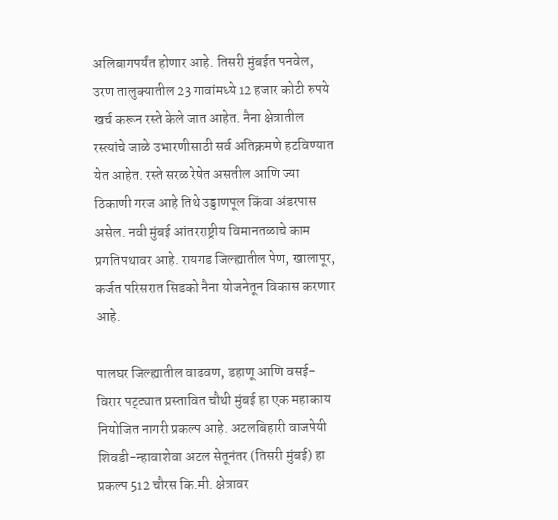अलिबागपर्यंत होणार आहे. तिसरी मुंबईत पनवेल, उरण तालुक्यातील 23 गावांमध्ये 12 हजार कोटी रुपये खर्च करून रस्ते केले जात आहेत. नैना क्षेत्रातील रस्त्यांचे जाळे उभारणीसाठी सर्व अतिक्रमणे हटविण्यात येत आहेत. रस्ते सरळ रेषेत असतील आणि ज्या ठिकाणी गरज आहे तिथे उड्डाणपूल किंवा अंडरपास असेल. नवी मुंबई आंतरराष्ट्रीय विमानतळाचे काम प्रगतिपथावर आहे. रायगड जिल्ह्यातील पेण, खालापूर, कर्जत परिसरात सिडको नैना योजनेतून विकास करणार आहे.

पालघर जिल्ह्यातील वाढवण, डहाणू आणि वसई-विरार पट्ट्यात प्रस्तावित चौथी मुंबई हा एक महाकाय नियोजित नागरी प्रकल्प आहे. अटलबिहारी वाजपेयी शिवडी-न्हावाशेवा अटल सेतूनंतर (तिसरी मुंबई) हा प्रकल्प 512 चौरस कि.मी. क्षेत्रावर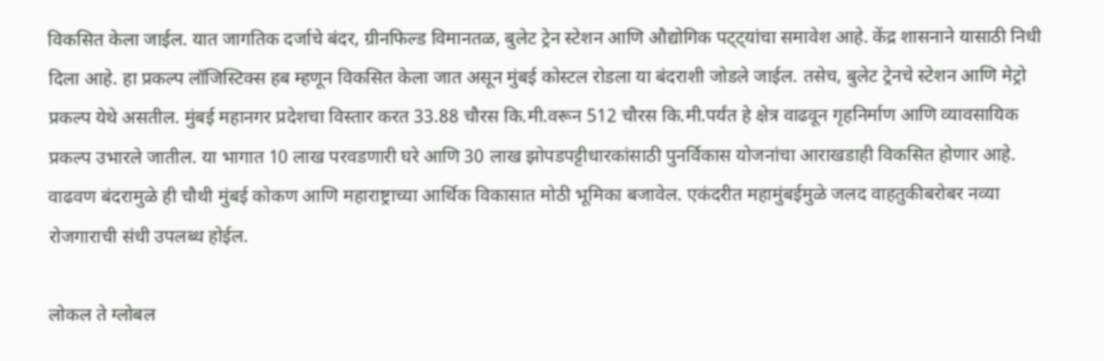विकसित केला जाईल. यात जागतिक दर्जाचे बंदर, ग्रीनफिल्ड विमानतळ, बुलेट ट्रेन स्टेशन आणि औद्योगिक पट्ट्यांचा समावेश आहे. केंद्र शासनाने यासाठी निधी दिला आहे. हा प्रकल्प लॉजिस्टिक्स हब म्हणून विकसित केला जात असून मुंबई कोस्टल रोडला या बंदराशी जोडले जाईल. तसेच, बुलेट ट्रेनचे स्टेशन आणि मेट्रो प्रकल्प येथे असतील. मुंबई महानगर प्रदेशचा विस्तार करत 33.88 चौरस कि.मी.वरून 512 चौरस कि.मी.पर्यंत हे क्षेत्र वाढवून गृहनिर्माण आणि व्यावसायिक प्रकल्प उभारले जातील. या भागात 10 लाख परवडणारी घरे आणि 30 लाख झोपडपट्टीधारकांसाठी पुनर्विकास योजनांचा आराखडाही विकसित होणार आहे. वाढवण बंदरामुळे ही चौथी मुंबई कोकण आणि महाराष्ट्राच्या आर्थिक विकासात मोठी भूमिका बजावेल. एकंदरीत महामुंबईमुळे जलद वाहतुकीबरोबर नव्या रोजगाराची संधी उपलब्ध होईल.

लोकल ते ग्लोबल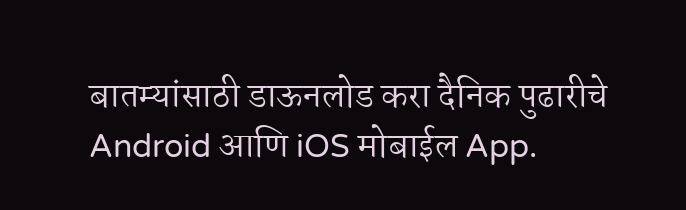बातम्यांसाठी डाऊनलोड करा दैनिक पुढारीचे Android आणि iOS मोबाईल App.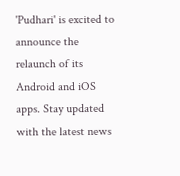'Pudhari' is excited to announce the relaunch of its Android and iOS apps. Stay updated with the latest news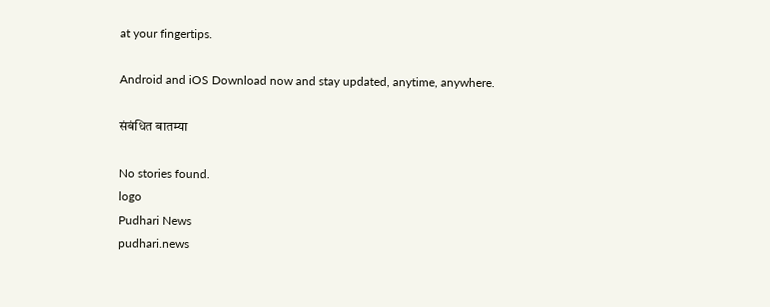at your fingertips.

Android and iOS Download now and stay updated, anytime, anywhere.

संबंधित बातम्या

No stories found.
logo
Pudhari News
pudhari.news